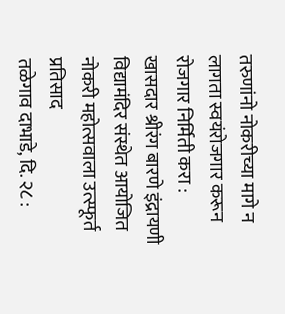तरुणांनो नोकरीच्या मागे न लागता स्वयंरोजगार करून रोजगार निर्मिती करा : खासदार श्रीरंग बारणे इंद्रायणी विद्यामंदिर संस्थेत आयोजित नोकरी महोत्सवाला उत्स्फूर्त प्रतिसाद
तळेगाव दाभाडे, दि. २८ :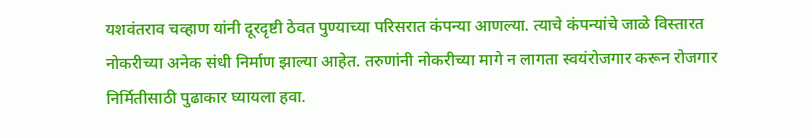यशवंतराव चव्हाण यांनी दूरदृष्टी ठेवत पुण्याच्या परिसरात कंपन्या आणल्या. त्याचे कंपन्यांचे जाळे विस्तारत नोकरीच्या अनेक संधी निर्माण झाल्या आहेत. तरुणांनी नोकरीच्या मागे न लागता स्वयंरोजगार करून रोजगार निर्मितीसाठी पुढाकार घ्यायला हवा.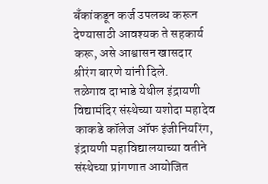बँकांकडून कर्ज उपलब्ध करून देण्यासाठी आवश्यक ते सहकार्य करू, असे आश्वासन खासदार श्रीरंग बारणे यांनी दिले.
तळेगाव दाभाडे येथील इंद्रायणी विद्यामंदिर संस्थेच्या यशोदा महादेव काकडे कॉलेज ऑफ इंजीनियरिंग, इंद्रायणी महाविद्यालयाच्या वतीने संस्थेच्या प्रांगणात आयोजित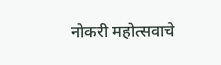नोकरी महोत्सवाचे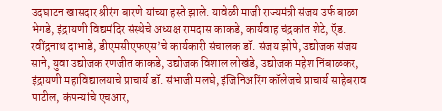उदघाटन खासदार श्रीरंग बारणे यांच्या हस्ते झाले. यावेळी माजी राज्यमंत्री संजय उर्फ बाळा भेगडे, इंद्रायणी विद्यमंदिर संस्थेचे अध्यक्ष रामदास काकडे, कार्यवाह चंद्रकांत शेटे, ऍड. रवींद्रनाथ दाभाडे, डीएमसीएफएस’चे कार्यकारी संचालक डॉ. संजय झोपे, उद्योजक संजय साने, युवा उद्योजक रणजीत काकडे, उद्योजक विशाल लोखंडे, उद्योजक महेश निंबाळकर, इंद्रायणी महाविद्यालयाचे प्राचार्य डॉ. संभाजी मलघे, इंजिनिअरिंग कॉलेजचे प्राचार्य साहेबराव पाटील, कंपन्यांचे एचआर,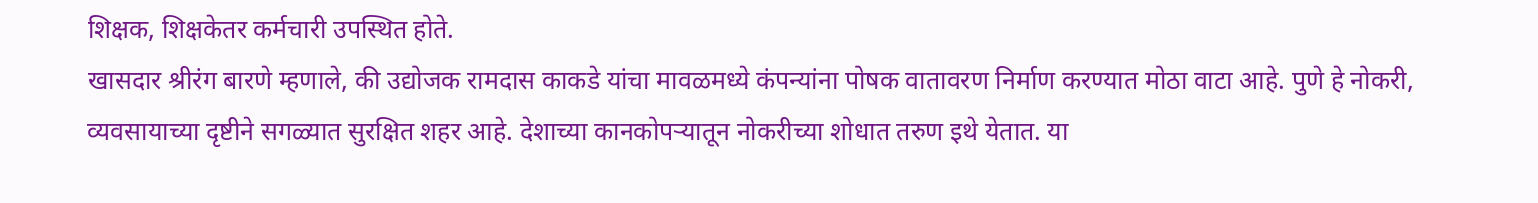शिक्षक, शिक्षकेतर कर्मचारी उपस्थित होते.
खासदार श्रीरंग बारणे म्हणाले, की उद्योजक रामदास काकडे यांचा मावळमध्ये कंपन्यांना पोषक वातावरण निर्माण करण्यात मोठा वाटा आहे. पुणे हे नोकरी, व्यवसायाच्या दृष्टीने सगळ्यात सुरक्षित शहर आहे. देशाच्या कानकोपऱ्यातून नोकरीच्या शोधात तरुण इथे येतात. या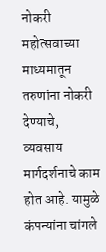नोकरी महोत्सवाच्या माध्यमातून तरुणांना नोकरी देण्याचे, व्यवसाय मार्गदर्शनाचे काम होत आहे. यामुळे कंपन्यांना चांगले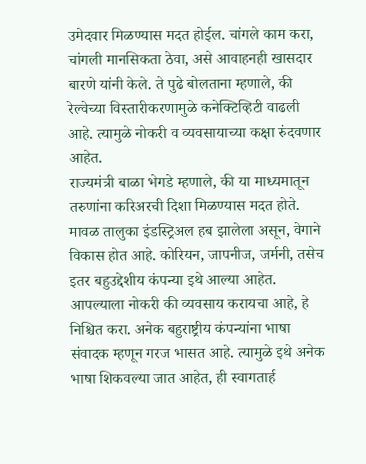उमेदवार मिळण्यास मदत होईल. चांगले काम करा, चांगली मानसिकता ठेवा, असे आवाहनही खासदार बारणे यांनी केले. ते पुढे बोलताना म्हणाले, की रेल्वेच्या विस्तारीकरणामुळे कनेक्टिव्हिटी वाढली आहे. त्यामुळे नोकरी व व्यवसायाच्या कक्षा रुंदवणार आहेत.
राज्यमंत्री बाळा भेगडे म्हणाले, की या माध्यमातून तरुणांना करिअरची दिशा मिळण्यास मदत होते. मावळ तालुका इंडस्ट्रिअल हब झालेला असून, वेगाने विकास होत आहे. कोरियन, जापनीज, जर्मनी, तसेच इतर बहुउद्देशीय कंपन्या इथे आल्या आहेत. आपल्याला नोकरी की व्यवसाय करायचा आहे, हे निश्चित करा. अनेक बहुराष्ट्रीय कंपन्यांना भाषा संवादक म्हणून गरज भासत आहे. त्यामुळे इथे अनेक भाषा शिकवल्या जात आहेत, ही स्वागतार्ह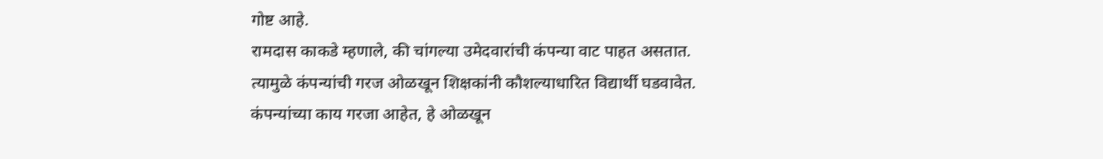गोष्ट आहे.
रामदास काकडे म्हणाले, की चांगल्या उमेदवारांची कंपन्या वाट पाहत असतात. त्यामुळे कंपन्यांची गरज ओळखून शिक्षकांनी कौशल्याधारित विद्यार्थी घडवावेत. कंपन्यांच्या काय गरजा आहेत, हे ओळखून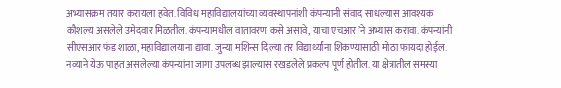अभ्यासक्रम तयार करायला हवेत. विविध महाविद्यालयांच्या व्यवस्थापनांशी कंपन्यानी संवाद साधल्यास आवश्यक कौशल्य असलेले उमेदवार मिळतील. कंपन्यामधील वातावरण कसे असावे, याचा एचआर’ने अभ्यास करावा. कंपन्यांनी सीएसआर फंड शाळा, महाविद्यालयाना द्यावा. जुन्या मशिन्स दिल्या तर विद्यार्थ्यांना शिकण्यासाठी मोठा फायदा होईल. नव्याने येऊ पाहत असलेल्या कंपन्यांना जागा उपलब्ध झाल्यास रखडलेले प्रकल्प पूर्ण होतील. या क्षेत्रातील समस्या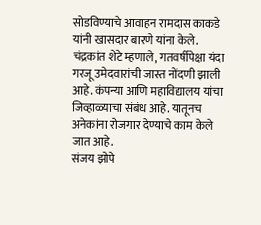सोडविण्याचे आवाहन रामदास काकडे यांनी खासदार बारणे यांना केले.
चंद्रकांत शेटे म्हणाले, गतवर्षीपेक्षा यंदा गरजू उमेदवारांची जास्त नोंदणी झाली आहे. कंपन्या आणि महाविद्यालय यांचा जिव्हाळ्याचा संबंध आहे. यातूनच अनेकांना रोजगार देण्याचे काम केले जात आहे.
संजय झोपे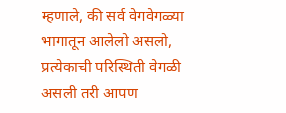म्हणाले, की सर्व वेगवेगळ्या भागातून आलेलो असलो, प्रत्येकाची परिस्थिती वेगळी असली तरी आपण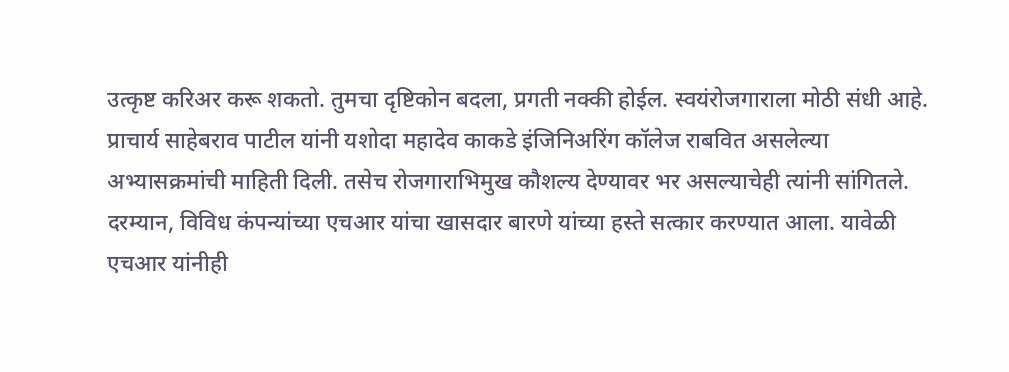उत्कृष्ट करिअर करू शकतो. तुमचा दृष्टिकोन बदला, प्रगती नक्की होईल. स्वयंरोजगाराला मोठी संधी आहे.
प्राचार्य साहेबराव पाटील यांनी यशोदा महादेव काकडे इंजिनिअरिंग कॉलेज राबवित असलेल्या अभ्यासक्रमांची माहिती दिली. तसेच रोजगाराभिमुख कौशल्य देण्यावर भर असल्याचेही त्यांनी सांगितले.
दरम्यान, विविध कंपन्यांच्या एचआर यांचा खासदार बारणे यांच्या हस्ते सत्कार करण्यात आला. यावेळी एचआर यांनीही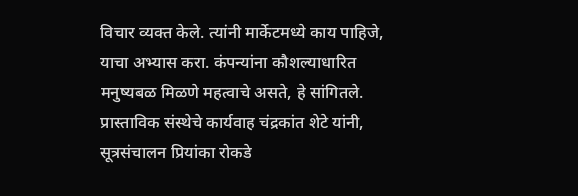विचार व्यक्त केले. त्यांनी मार्केटमध्ये काय पाहिजे, याचा अभ्यास करा. कंपन्यांना कौशल्याधारित मनुष्यबळ मिळणे महत्वाचे असते, हे सांगितले.
प्रास्ताविक संस्थेचे कार्यवाह चंद्रकांत शेटे यांनी, सूत्रसंचालन प्रियांका रोकडे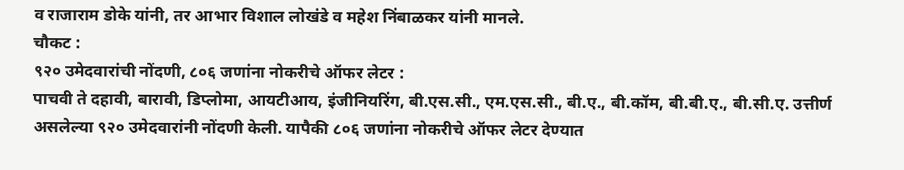व राजाराम डोके यांनी, तर आभार विशाल लोखंडे व महेश निंबाळकर यांनी मानले.
चौकट :
९२० उमेदवारांची नोंदणी, ८०६ जणांना नोकरीचे ऑफर लेटर :
पाचवी ते दहावी, बारावी, डिप्लोमा, आयटीआय, इंजीनियरिंग, बी.एस.सी., एम.एस.सी., बी.ए., बी.कॉम, बी.बी.ए., बी.सी.ए. उत्तीर्ण असलेल्या ९२० उमेदवारांनी नोंदणी केली. यापैकी ८०६ जणांना नोकरीचे ऑफर लेटर देण्यात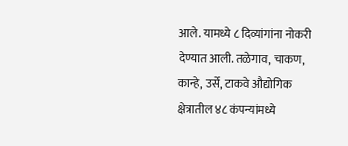आले. यामध्ये ८ दिव्यांगांना नोकरी देण्यात आली. तळेगाव, चाकण, कान्हे, उर्से, टाकवे औद्योगिक क्षेत्रातील ४८ कंपन्यांमध्ये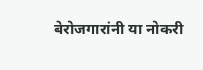बेरोजगारांनी या नोकरी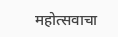महोत्सवाचा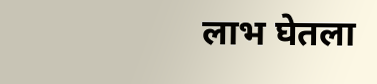लाभ घेतला